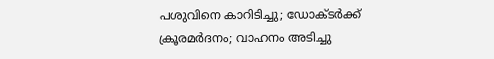പശുവിനെ കാറിടിച്ചു; ഡോക്ടർക്ക് ക്രൂരമർദനം; വാഹനം അടിച്ചു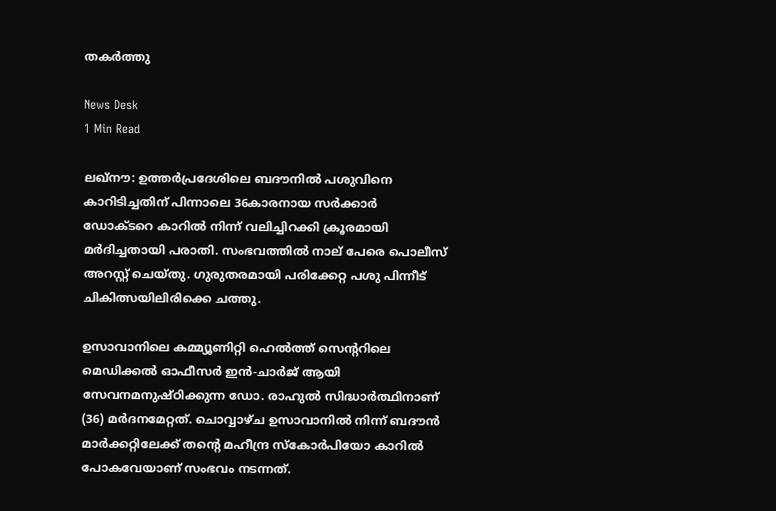തകർത്തു

News Desk
1 Min Read

ലഖ്‌നൗ: ഉത്തർപ്രദേശിലെ ബദൗനില്‍ പശുവിനെ കാറിടിച്ചതിന് പിന്നാലെ 36കാരനായ സർക്കാർ ഡോക്ടറെ കാറിൽ നിന്ന് വലിച്ചിറക്കി ക്രൂരമായി മർദിച്ചതായി പരാതി. സംഭവത്തിൽ നാല് പേരെ പൊലീസ് അറസ്റ്റ് ചെയ്തു. ഗുരുതരമായി പരിക്കേറ്റ പശു പിന്നീട് ചികിത്സയിലിരിക്കെ ചത്തു.

ഉസാവാനിലെ കമ്മ്യൂണിറ്റി ഹെൽത്ത് സെന്ററിലെ മെഡിക്കൽ ഓഫീസർ ഇൻ-ചാർജ് ആയി സേവനമനുഷ്ഠിക്കുന്ന ഡോ. രാഹുൽ സിദ്ധാർത്ഥിനാണ് (36) മർദനമേറ്റത്. ചൊവ്വാഴ്ച ഉസാവാനിൽ നിന്ന് ബദൗന്‍ മാർക്കറ്റിലേക്ക് തന്റെ മഹീന്ദ്ര സ്കോർപിയോ കാറിൽ പോകവേയാണ് സംഭവം നടന്നത്.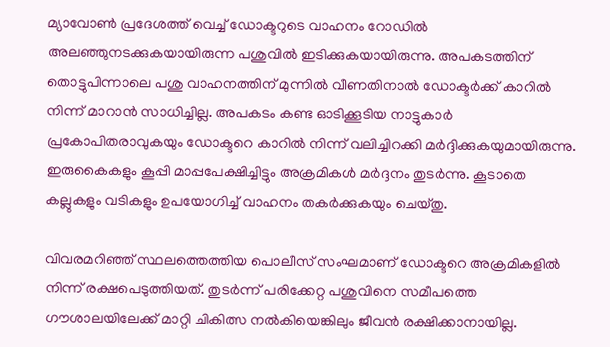മ്യാവോൺ പ്രദേശത്ത് വെച്ച് ഡോക്ടറുടെ വാഹനം റോഡില്‍ അലഞ്ഞുനടക്കുകയായിരുന്ന പശുവില്‍ ഇടിക്കുകയായിരുന്നു. അപകടത്തിന് തൊട്ടുപിന്നാലെ പശു വാഹനത്തിന് മുന്നില്‍ വീണതിനാൽ ഡോക്ടർക്ക് കാറിൽ നിന്ന് മാറാൻ സാധിച്ചില്ല. അപകടം കണ്ട ഓടിക്കൂടിയ നാട്ടുകാർ പ്രകോപിതരാവുകയും ഡോക്ടറെ കാറിൽ നിന്ന് വലിച്ചിറക്കി മർദ്ദിക്കുകയുമായിരുന്നു. ഇരുകൈകളും കൂപ്പി മാപ്പപേക്ഷിച്ചിട്ടും അക്രമികൾ മർദ്ദനം തുടർന്നു. കൂടാതെ കല്ലുകളും വടികളും ഉപയോഗിച്ച് വാഹനം തകർക്കുകയും ചെയ്തു.

വിവരമറിഞ്ഞ് സ്ഥലത്തെത്തിയ പൊലീസ് സംഘമാണ് ഡോക്ടറെ അക്രമികളിൽ നിന്ന് രക്ഷപെടുത്തിയത്. തുടർന്ന് പരിക്കേറ്റ പശുവിനെ സമീപത്തെ ഗൗശാലയിലേക്ക് മാറ്റി ചികിത്സ നൽകിയെങ്കിലും ജീവൻ രക്ഷിക്കാനായില്ല.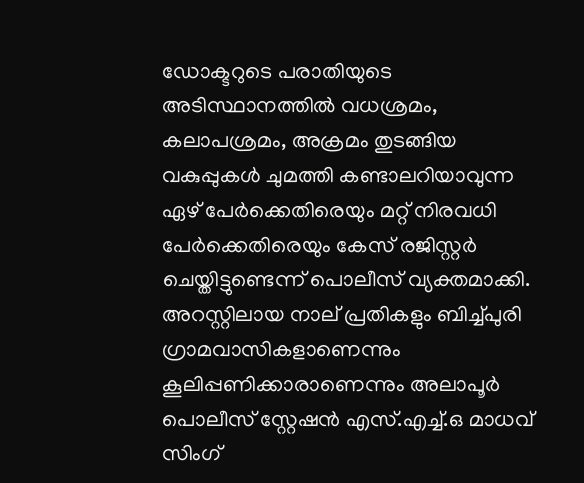ഡോക്ടറുടെ പരാതിയുടെ അടിസ്ഥാനത്തിൽ വധശ്രമം, കലാപശ്രമം, അക്രമം തുടങ്ങിയ വകുപ്പുകൾ ചുമത്തി കണ്ടാലറിയാവുന്ന ഏഴ് പേർക്കെതിരെയും മറ്റ് നിരവധി പേർക്കെതിരെയും കേസ് രജിസ്റ്റർ ചെയ്തിട്ടുണ്ടെന്ന് പൊലീസ് വ്യക്തമാക്കി. അറസ്റ്റിലായ നാല് പ്രതികളും ബിച്ച്പുരി ഗ്രാമവാസികളാണെന്നും കൂലിപ്പണിക്കാരാണെന്നും അലാപൂർ പൊലീസ് സ്റ്റേഷൻ എസ്‌.എച്ച്.ഒ മാധവ് സിംഗ്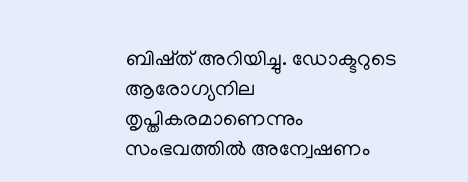ബിഷ്ത് അറിയിച്ചു. ഡോക്ടറുടെ ആരോഗ്യനില തൃപ്തികരമാണെന്നും സംഭവത്തിൽ അന്വേഷണം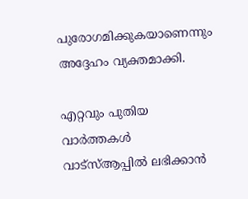പുരോഗമിക്കുകയാണെന്നും അദ്ദേഹം വ്യക്തമാക്കി.

എറ്റവും പുതിയ വാർത്തകൾ വാട്സ്ആപ്പിൽ ലഭിക്കാൻ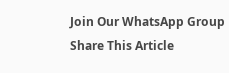Join Our WhatsApp Group
Share This Article